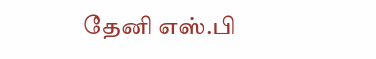தேனி எஸ்.பி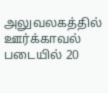அலுவலகத்தில் ஊர்க்காவல் படையில் 20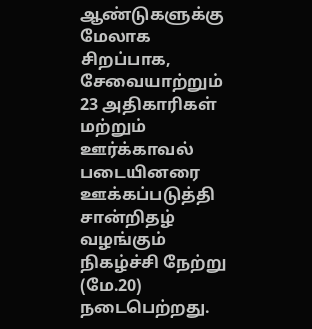ஆண்டுகளுக்கு மேலாக சிறப்பாக, சேவையாற்றும் 23 அதிகாரிகள் மற்றும் ஊர்க்காவல் படையினரை ஊக்கப்படுத்தி சான்றிதழ் வழங்கும் நிகழ்ச்சி நேற்று (மே.20) நடைபெற்றது.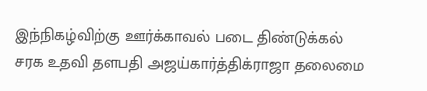இந்நிகழ்விற்கு ஊர்க்காவல் படை திண்டுக்கல் சரக உதவி தளபதி அஜய்கார்த்திக்ராஜா தலைமை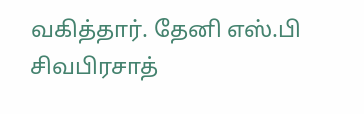வகித்தார். தேனி எஸ்.பி சிவபிரசாத்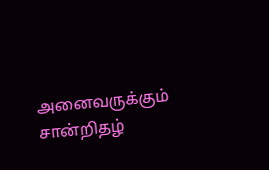அனைவருக்கும் சான்றிதழ்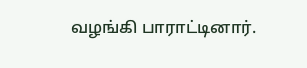வழங்கி பாராட்டினார்.